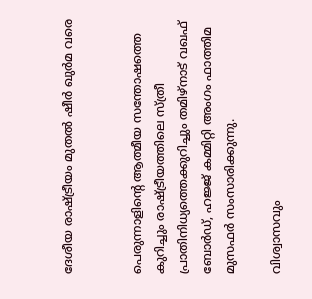ദേശീയ രാഷ്ട്രീയം മുതല്‍ ഷീര്‍ ഖുര്‍മ വരെ


പെരുന്നാളിന്റെ ആത്മീയ സന്തോഷത്തെ കുറിച്ചും രാഷ്ട്രീയത്തിലെ സ്ത്രീ പ്രാതിനിധ്യത്തെക്കുറിച്ചും തമിഴ്നാട് വഖഫ് ബോര്‍ഡ്, ഹജ്ജ് കമ്മിറ്റി അംഗം ഫാത്തിമ മുസഫര്‍ സംസാരിക്കുന്നു.

വിശ്വാസവും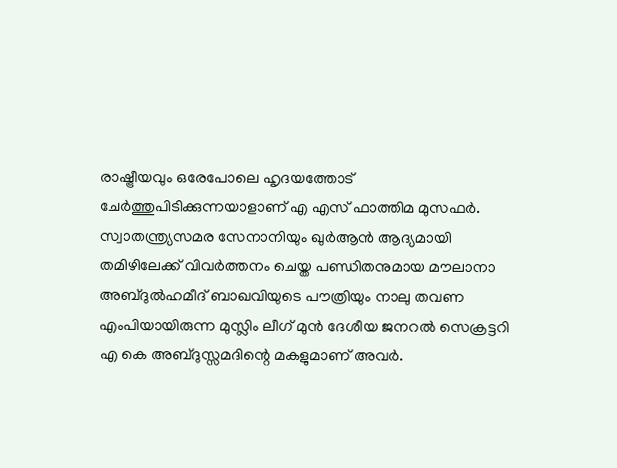രാഷ്ട്രീയവും ഒരേപോലെ ഹൃദയത്തോട് ചേര്‍ത്തുപിടിക്കുന്നയാളാണ് എ എസ് ഫാത്തിമ മുസഫര്‍. സ്വാതന്ത്ര്യസമര സേനാനിയും ഖുര്‍ആന്‍ ആദ്യമായി തമിഴിലേക്ക് വിവര്‍ത്തനം ചെയ്ത പണ്ഡിതനുമായ മൗലാനാ അബ്ദുല്‍ഹമീദ് ബാഖവിയുടെ പൗത്രിയും നാലു തവണ എംപിയായിരുന്ന മുസ്ലിം ലീഗ് മുന്‍ ദേശീയ ജനറല്‍ സെക്രട്ടറി എ കെ അബ്ദുസ്സമദിന്റെ മകളുമാണ് അവര്‍.